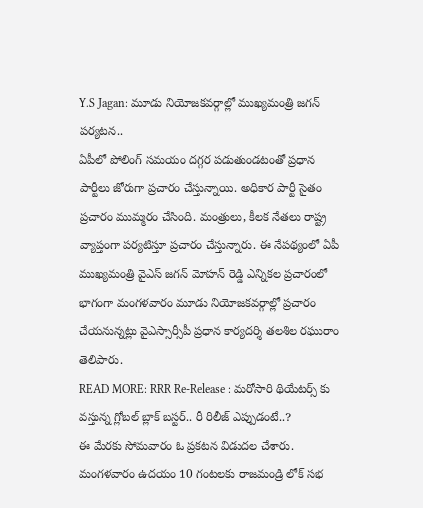Y.S Jagan: మూడు నియోజకవర్గాల్లో ముఖ్యమంత్రి జగన్ పర్యటన..
ఏపీలో పోలింగ్ సమయం దగ్గర పడుతుండటంతో ప్రధాన పార్టీలు జోరుగా ప్రచారం చేస్తున్నాయి. అధికార పార్టీ సైతం ప్రచారం ముమ్మరం చేసింది. మంత్రులు, కీలక నేతలు రాష్ట్ర వ్యాప్తంగా పర్యటిస్తూ ప్రచారం చేస్తున్నారు. ఈ నేపథ్యంలో ఏపీ ముఖ్యమంత్రి వైఎస్ జగన్ మోహన్ రెడ్డి ఎన్నికల ప్రచారంలో భాగంగా మంగళవారం మూడు నియోజకవర్గాల్లో ప్రచారం చేయనున్నట్లు వైఎస్సార్సీపీ ప్రధాన కార్యదర్శి తలశిల రఘురాం తెలిపారు.
READ MORE: RRR Re-Release : మరోసారి థియేటర్స్ కు వస్తున్న గ్లోబల్ బ్లాక్ బస్టర్.. రీ రిలీజ్ ఎప్పుడంటే..?
ఈ మేరకు సోమవారం ఓ ప్రకటన విడుదల చేశారు. మంగళవారం ఉదయం 10 గంటలకు రాజమండ్రి లోక్ సభ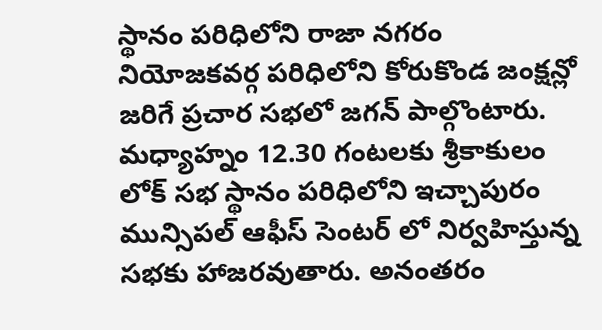స్థానం పరిధిలోని రాజా నగరం నియోజకవర్గ పరిధిలోని కోరుకొండ జంక్షన్లో జరిగే ప్రచార సభలో జగన్ పాల్గొంటారు. మధ్యాహ్నం 12.30 గంటలకు శ్రీకాకులం లోక్ సభ స్థానం పరిధిలోని ఇచ్చాపురం మున్సిపల్ ఆఫీస్ సెంటర్ లో నిర్వహిస్తున్న సభకు హాజరవుతారు. అనంతరం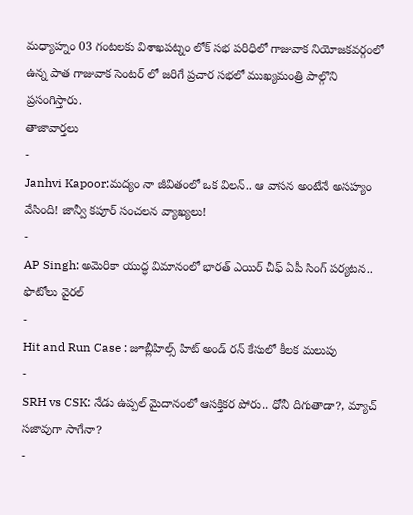మధ్యాహ్నం 03 గంటలకు విశాఖపట్నం లోక్ సభ పరిధిలో గాజువాక నియోజకవర్గంలో ఉన్న పాత గాజువాక సెంటర్ లో జరిగే ప్రచార సభలో ముఖ్యమంత్రి పాల్గొని ప్రసంగిస్తారు.
తాజావార్తలు
-
Janhvi Kapoor:మద్యం నా జీవితంలో ఒక విలన్.. ఆ వాసన అంటేనే అసహ్యం వేసింది! జాన్వీ కపూర్ సంచలన వ్యాఖ్యలు!
-
AP Singh: అమెరికా యుద్ధ విమానంలో భారత్ ఎయిర్ చీఫ్ ఏపీ సింగ్ పర్యటన.. ఫొటోలు వైరల్
-
Hit and Run Case : జూబ్లీహిల్స్ హిట్ అండ్ రన్ కేసులో కీలక మలుపు
-
SRH vs CSK: నేడు ఉప్పల్ మైదానంలో ఆసక్తికర పోరు.. ధోనీ దిగుతాడా?, మ్యాచ్ సజావుగా సాగేనా?
-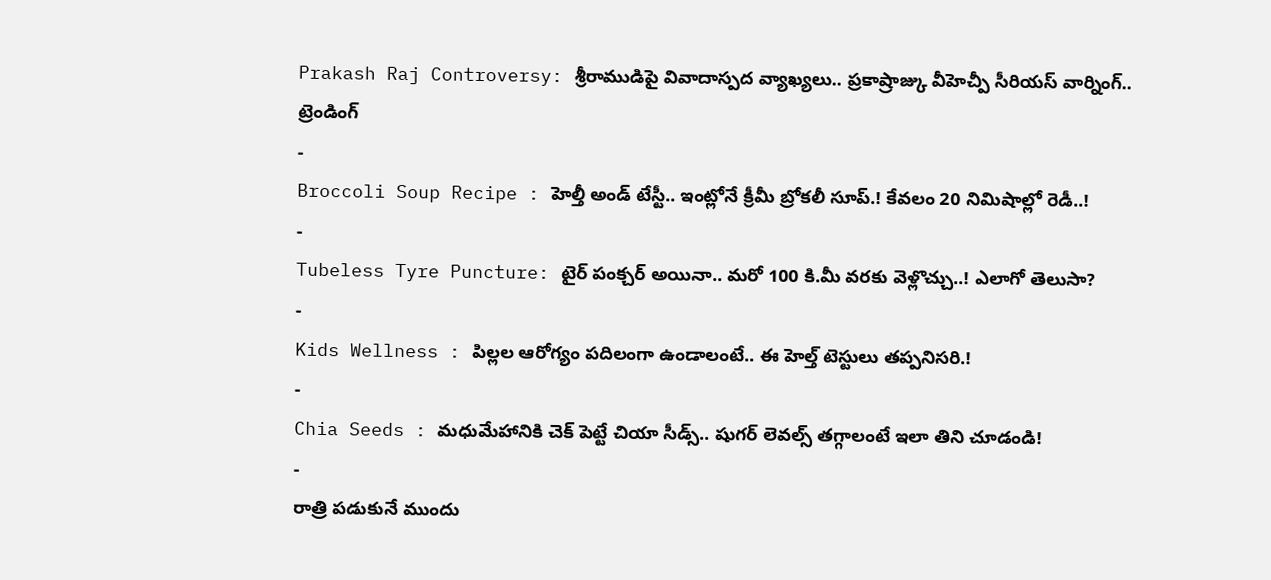Prakash Raj Controversy: శ్రీరాముడిపై వివాదాస్పద వ్యాఖ్యలు.. ప్రకాష్రాజ్కు వీహెచ్పీ సీరియస్ వార్నింగ్..
ట్రెండింగ్
-
Broccoli Soup Recipe : హెల్తీ అండ్ టేస్టీ.. ఇంట్లోనే క్రీమీ బ్రోకలీ సూప్.! కేవలం 20 నిమిషాల్లో రెడీ..!
-
Tubeless Tyre Puncture: టైర్ పంక్చర్ అయినా.. మరో 100 కి.మీ వరకు వెళ్లొచ్చు..! ఎలాగో తెలుసా?
-
Kids Wellness : పిల్లల ఆరోగ్యం పదిలంగా ఉండాలంటే.. ఈ హెల్త్ టెస్టులు తప్పనిసరి.!
-
Chia Seeds : మధుమేహానికి చెక్ పెట్టే చియా సీడ్స్.. షుగర్ లెవల్స్ తగ్గాలంటే ఇలా తిని చూడండి!
-
రాత్రి పడుకునే ముందు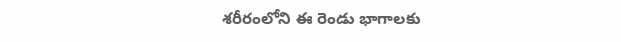శరీరంలోని ఈ రెండు భాగాలకు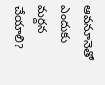ఆవనూనెతో ఎందుకు మర్దన చేయాలి?